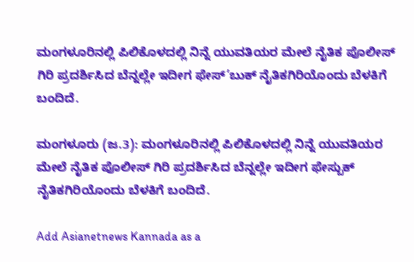ಮಂಗಳೂರಿನಲ್ಲಿ ಪಿಲಿಕೊಳದಲ್ಲಿ ನಿನ್ನೆ ಯುವತಿಯರ ಮೇಲೆ ನೈತಿಕ ಪೊಲೀಸ್ ಗಿರಿ ಪ್ರದರ್ಶಿಸಿದ ಬೆನ್ನಲ್ಲೇ ಇದೀಗ ಫೇಸ್’ಬುಕ್ ನೈತಿಕಗಿರಿಯೊಂದು ಬೆಳಕಿಗೆ ಬಂದಿದೆ.

ಮಂಗಳೂರು (ಜ.3): ಮಂಗಳೂರಿನಲ್ಲಿ ಪಿಲಿಕೊಳದಲ್ಲಿ ನಿನ್ನೆ ಯುವತಿಯರ ಮೇಲೆ ನೈತಿಕ ಪೊಲೀಸ್ ಗಿರಿ ಪ್ರದರ್ಶಿಸಿದ ಬೆನ್ನಲ್ಲೇ ಇದೀಗ ಫೇಸ್ಬುಕ್ ನೈತಿಕಗಿರಿಯೊಂದು ಬೆಳಕಿಗೆ ಬಂದಿದೆ.

Add Asianetnews Kannada as a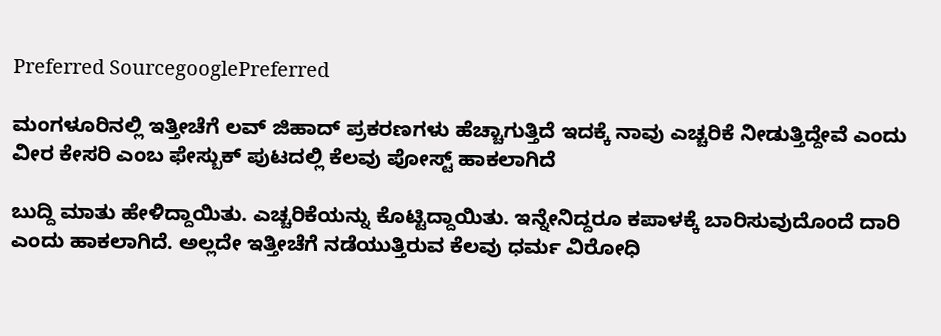Preferred SourcegooglePreferred

ಮಂಗಳೂರಿನಲ್ಲಿ ಇತ್ತೀಚೆಗೆ ಲವ್ ಜಿಹಾದ್ ಪ್ರಕರಣಗಳು ಹೆಚ್ಚಾಗುತ್ತಿದೆ ಇದಕ್ಕೆ ನಾವು ಎಚ್ಚರಿಕೆ ನೀಡುತ್ತಿದ್ದೇವೆ ಎಂದು ವೀರ ಕೇಸರಿ ಎಂಬ ಫೇಸ್ಬುಕ್ ಪುಟದಲ್ಲಿ ಕೆಲವು ಪೋಸ್ಟ್ ಹಾಕಲಾಗಿದೆ

ಬುದ್ದಿ ಮಾತು ಹೇಳಿದ್ದಾಯಿತು. ಎಚ್ಚರಿಕೆಯನ್ನು ಕೊಟ್ಟಿದ್ದಾಯಿತು. ಇನ್ನೇನಿದ್ದರೂ ಕಪಾಳಕ್ಕೆ ಬಾರಿಸುವುದೊಂದೆ ದಾರಿ ಎಂದು ಹಾಕಲಾಗಿದೆ. ಅಲ್ಲದೇ ಇತ್ತೀಚೆಗೆ ನಡೆಯುತ್ತಿರುವ ಕೆಲವು ಧರ್ಮ ವಿರೋಧಿ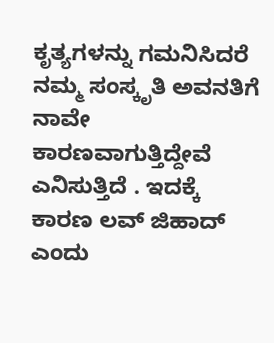ಕೃತ್ಯಗಳನ್ನು ಗಮನಿಸಿದರೆ ನಮ್ಮ ಸಂಸ್ಕೃತಿ ಅವನತಿಗೆ ನಾವೇ ಕಾರಣವಾಗುತ್ತಿದ್ದೇವೆ ಎನಿಸುತ್ತಿದೆ . ಇದಕ್ಕೆ ಕಾರಣ ಲವ್ ಜಿಹಾದ್ ಎಂದು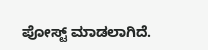ಪೋಸ್ಟ್ ಮಾಡಲಾಗಿದೆ.